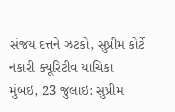સંજય દત્તને ઝટકો, સુપ્રીમ કોર્ટે નકારી ક્યૂરિટીવ યાચિકા
મુંબઇ, 23 જુલાઇ: સુપ્રીમ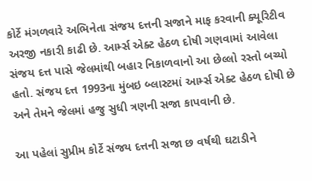કોર્ટે મંગળવારે અભિનેતા સંજય દત્તની સજાને માફ કરવાની ક્યૂરિટીવ અરજી નકારી કાઢી છે. આર્મ્સ એક્ટ હેઠળ દોષી ગણવામાં આવેલા સંજય દત્ત પાસે જેલમાંથી બહાર નિકાળવાનો આ છેલ્લો રસ્તો બચ્યો હતો. સંજય દત્ત 1993ના મુંબઇ બ્લાસ્ટમાં આર્મ્સ એક્ટ હેઠળ દોષી છે અને તેમને જેલમાં હજુ સુધી ત્રણની સજા કાપવાની છે.

આ પહેલાં સુપ્રીમ કોર્ટે સંજય દત્તની સજા છ વર્ષથી ઘટાડીને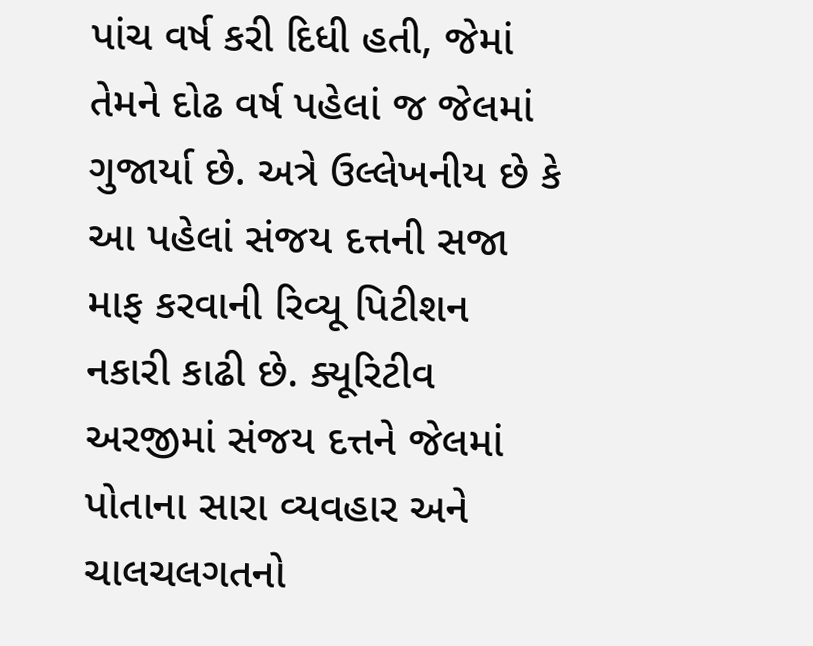પાંચ વર્ષ કરી દિધી હતી, જેમાં તેમને દોઢ વર્ષ પહેલાં જ જેલમાં ગુજાર્યા છે. અત્રે ઉલ્લેખનીય છે કે આ પહેલાં સંજય દત્તની સજા માફ કરવાની રિવ્યૂ પિટીશન નકારી કાઢી છે. ક્યૂરિટીવ અરજીમાં સંજય દત્તને જેલમાં પોતાના સારા વ્યવહાર અને ચાલચલગતનો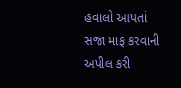હવાલો આપતાં સજા માફ કરવાની અપીલ કરી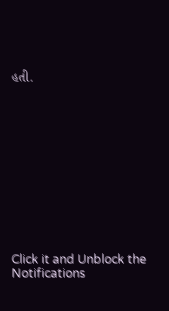હતી.












Click it and Unblock the Notifications